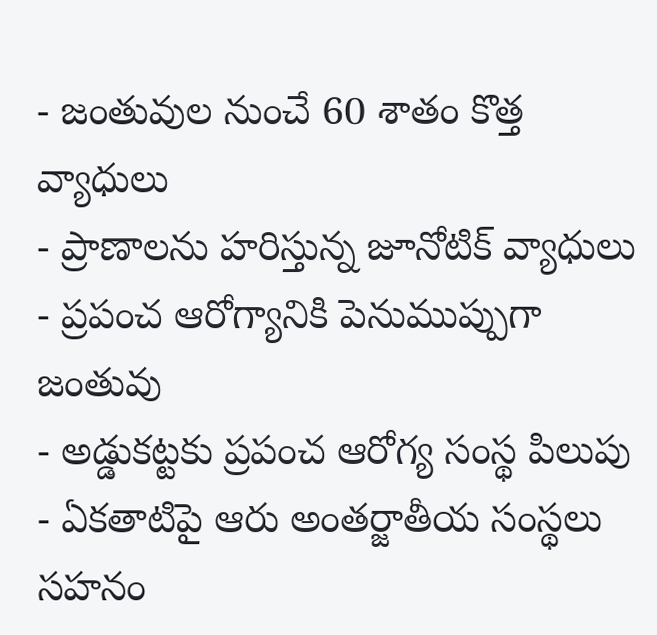- జంతువుల నుంచే 60 శాతం కొత్త వ్యాధులు
- ప్రాణాలను హరిస్తున్న జూనోటిక్ వ్యాధులు
- ప్రపంచ ఆరోగ్యానికి పెనుముప్పుగా జంతువు
- అడ్డుకట్టకు ప్రపంచ ఆరోగ్య సంస్థ పిలుపు
- ఏకతాటిపై ఆరు అంతర్జాతీయ సంస్థలు
సహనం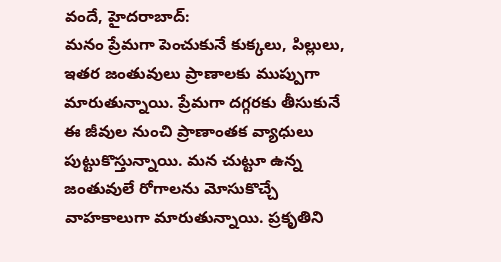వందే, హైదరాబాద్:
మనం ప్రేమగా పెంచుకునే కుక్కలు, పిల్లులు, ఇతర జంతువులు ప్రాణాలకు ముప్పుగా మారుతున్నాయి. ప్రేమగా దగ్గరకు తీసుకునే ఈ జీవుల నుంచి ప్రాణాంతక వ్యాధులు పుట్టుకొస్తున్నాయి. మన చుట్టూ ఉన్న జంతువులే రోగాలను మోసుకొచ్చే వాహకాలుగా మారుతున్నాయి. ప్రకృతిని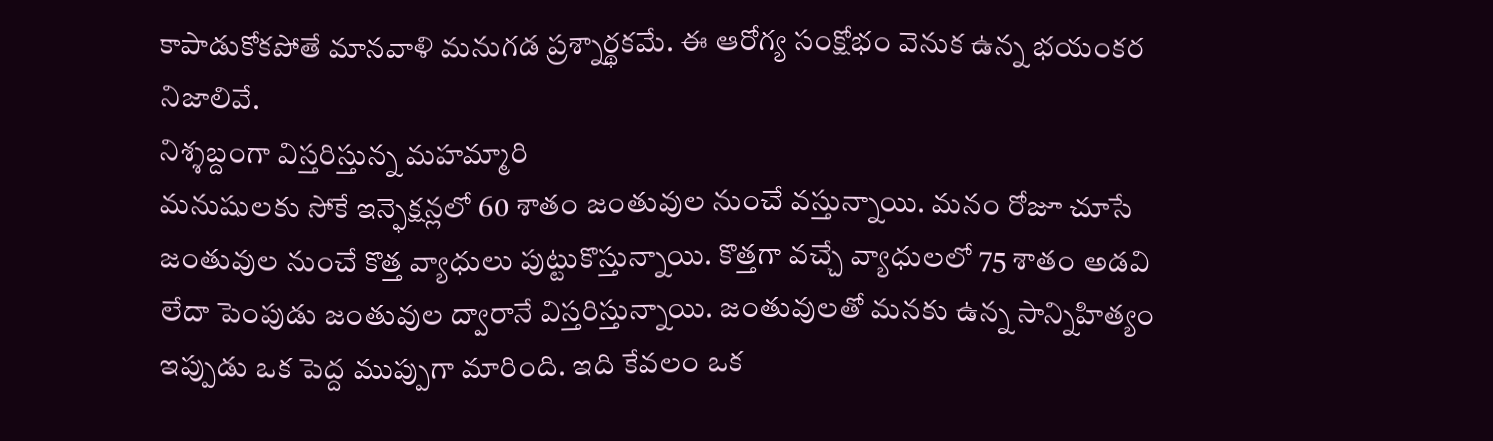కాపాడుకోకపోతే మానవాళి మనుగడ ప్రశ్నార్థకమే. ఈ ఆరోగ్య సంక్షోభం వెనుక ఉన్న భయంకర నిజాలివే.
నిశ్శబ్దంగా విస్తరిస్తున్న మహమ్మారి
మనుషులకు సోకే ఇన్ఫెక్షన్లలో 60 శాతం జంతువుల నుంచే వస్తున్నాయి. మనం రోజూ చూసే జంతువుల నుంచే కొత్త వ్యాధులు పుట్టుకొస్తున్నాయి. కొత్తగా వచ్చే వ్యాధులలో 75 శాతం అడవి లేదా పెంపుడు జంతువుల ద్వారానే విస్తరిస్తున్నాయి. జంతువులతో మనకు ఉన్న సాన్నిహిత్యం ఇప్పుడు ఒక పెద్ద ముప్పుగా మారింది. ఇది కేవలం ఒక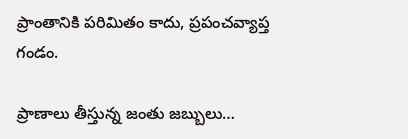ప్రాంతానికి పరిమితం కాదు, ప్రపంచవ్యాప్త గండం.

ప్రాణాలు తీస్తున్న జంతు జబ్బులు…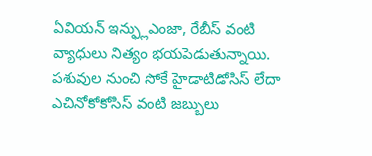ఏవియన్ ఇన్ఫ్లుఎంజా, రేబీస్ వంటి వ్యాధులు నిత్యం భయపెడుతున్నాయి. పశువుల నుంచి సోకే హైడాటిడోసిస్ లేదా ఎచినోకోకోసిస్ వంటి జబ్బులు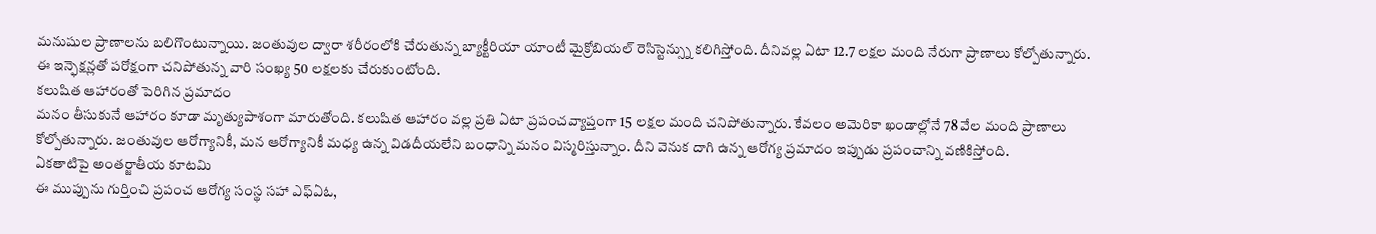మనుషుల ప్రాణాలను బలిగొంటున్నాయి. జంతువుల ద్వారా శరీరంలోకి చేరుతున్న బ్యాక్టీరియా యాంటీ మైక్రోబియల్ రెసిస్టెన్స్ను కలిగిస్తోంది. దీనివల్ల ఏటా 12.7 లక్షల మంది నేరుగా ప్రాణాలు కోల్పోతున్నారు. ఈ ఇన్ఫెక్షన్లతో పరోక్షంగా చనిపోతున్న వారి సంఖ్య 50 లక్షలకు చేరుకుంటోంది.
కలుషిత ఆహారంతో పెరిగిన ప్రమాదం
మనం తీసుకునే ఆహారం కూడా మృత్యుపాశంగా మారుతోంది. కలుషిత ఆహారం వల్ల ప్రతి ఏటా ప్రపంచవ్యాప్తంగా 15 లక్షల మంది చనిపోతున్నారు. కేవలం అమెరికా ఖండాల్లోనే 78 వేల మంది ప్రాణాలు కోల్పోతున్నారు. జంతువుల ఆరోగ్యానికీ, మన ఆరోగ్యానికీ మధ్య ఉన్న విడదీయలేని బంధాన్ని మనం విస్మరిస్తున్నాం. దీని వెనుక దాగి ఉన్న ఆరోగ్య ప్రమాదం ఇప్పుడు ప్రపంచాన్ని వణికిస్తోంది.
ఏకతాటిపై అంతర్జాతీయ కూటమి
ఈ ముప్పును గుర్తించి ప్రపంచ ఆరోగ్య సంస్థ సహా ఎఫ్ఏఓ,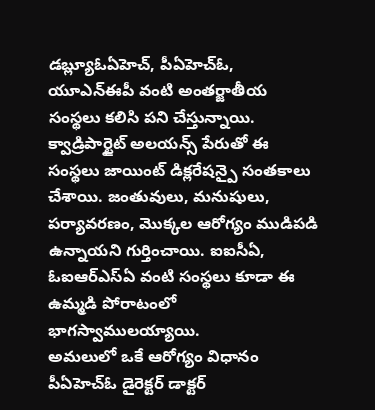డబ్ల్యూఓఏహెచ్, పీఏహెచ్ఓ, యూఎన్ఈపీ వంటి అంతర్జాతీయ సంస్థలు కలిసి పని చేస్తున్నాయి. క్వాడ్రిపార్టైట్ అలయన్స్ పేరుతో ఈ సంస్థలు జాయింట్ డిక్లరేషన్పై సంతకాలు చేశాయి. జంతువులు, మనుషులు, పర్యావరణం, మొక్కల ఆరోగ్యం ముడిపడి ఉన్నాయని గుర్తించాయి. ఐఐసీఏ, ఓఐఆర్ఎస్ఏ వంటి సంస్థలు కూడా ఈ ఉమ్మడి పోరాటంలో భాగస్వాములయ్యాయి.
అమలులో ఒకే ఆరోగ్యం విధానం
పీఏహెచ్ఓ డైరెక్టర్ డాక్టర్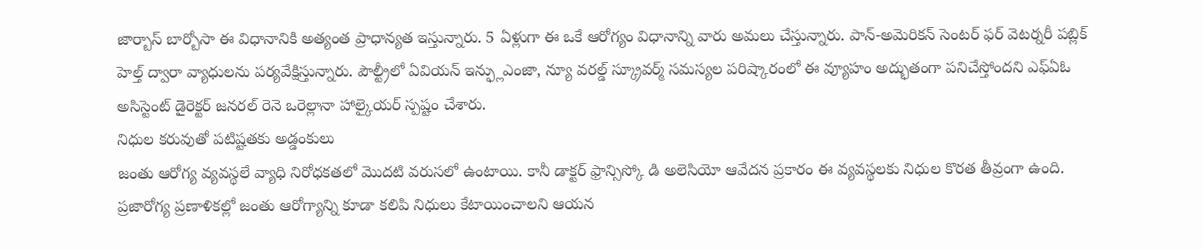జార్బాస్ బార్బోసా ఈ విధానానికి అత్యంత ప్రాధాన్యత ఇస్తున్నారు. 5 ఏళ్లుగా ఈ ఒకే ఆరోగ్యం విధానాన్ని వారు అమలు చేస్తున్నారు. పాన్-అమెరికన్ సెంటర్ ఫర్ వెటర్నరీ పబ్లిక్ హెల్త్ ద్వారా వ్యాధులను పర్యవేక్షిస్తున్నారు. పౌల్ట్రీలో ఏవియన్ ఇన్ఫ్లుఎంజా, న్యూ వరల్డ్ స్క్రూవర్మ్ సమస్యల పరిష్కారంలో ఈ వ్యూహం అద్భుతంగా పనిచేస్తోందని ఎఫ్ఏఓ అసిస్టెంట్ డైరెక్టర్ జనరల్ రెనె ఒరెల్లానా హాల్కైయర్ స్పష్టం చేశారు.
నిధుల కరువుతో పటిష్టతకు అడ్డంకులు
జంతు ఆరోగ్య వ్యవస్థలే వ్యాధి నిరోధకతలో మొదటి వరుసలో ఉంటాయి. కానీ డాక్టర్ ఫ్రాన్సిస్కో డి అలెసియో ఆవేదన ప్రకారం ఈ వ్యవస్థలకు నిధుల కొరత తీవ్రంగా ఉంది. ప్రజారోగ్య ప్రణాళికల్లో జంతు ఆరోగ్యాన్ని కూడా కలిపి నిధులు కేటాయించాలని ఆయన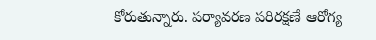కోరుతున్నారు. పర్యావరణ పరిరక్షణే ఆరోగ్య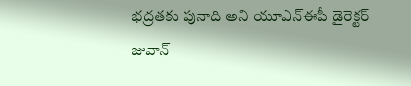భద్రతకు పునాది అని యూఎన్ఈపీ డైరెక్టర్ జువాన్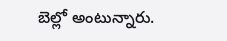బెల్లో అంటున్నారు.